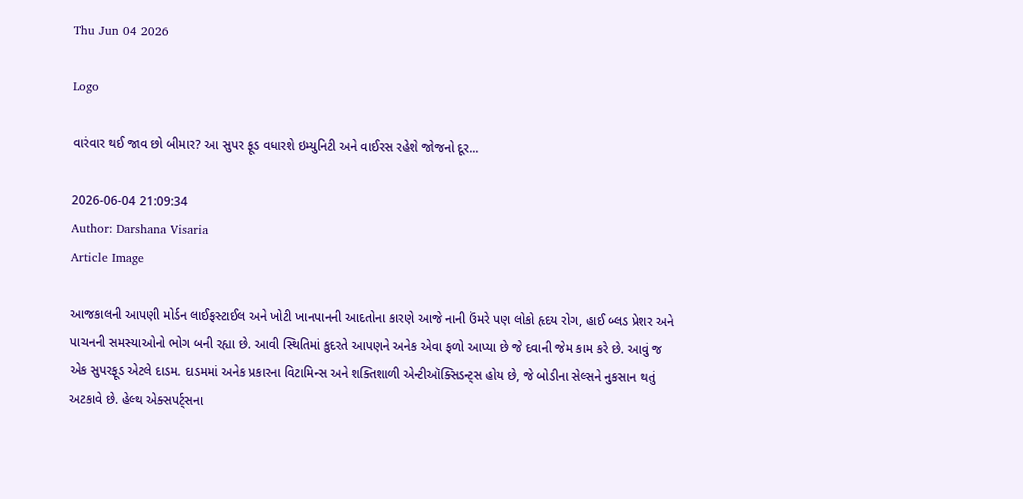Thu Jun 04 2026

Logo

વારંવાર થઈ જાવ છો બીમાર? આ સુપર ફૂડ વધારશે ઇમ્યુનિટી અને વાઈરસ રહેશે જોજનો દૂર...

2026-06-04 21:09:34
Author: Darshana Visaria
Article Image

આજકાલની આપણી મોર્ડન લાઈફસ્ટાઈલ અને ખોટી ખાનપાનની આદતોના કારણે આજે નાની ઉંમરે પણ લોકો હૃદય રોગ, હાઈ બ્લડ પ્રેશર અને પાચનની સમસ્યાઓનો ભોગ બની રહ્યા છે. આવી સ્થિતિમાં કુદરતે આપણને અનેક એવા ફળો આપ્યા છે જે દવાની જેમ કામ કરે છે. આવું જ એક સુપરફૂડ એટલે દાડમ. દાડમમાં અનેક પ્રકારના વિટામિન્સ અને શક્તિશાળી એન્ટીઑક્સિડન્ટ્સ હોય છે, જે બોડીના સેલ્સને નુકસાન થતું અટકાવે છે. હેલ્થ એક્સપર્ટ્સના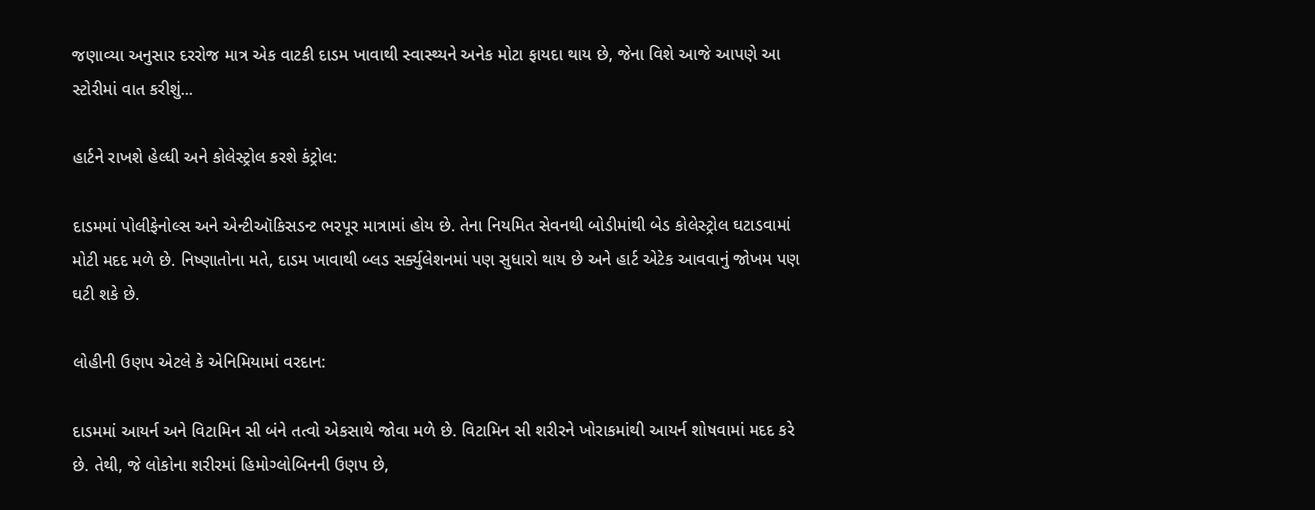જણાવ્યા અનુસાર દરરોજ માત્ર એક વાટકી દાડમ ખાવાથી સ્વાસ્થ્યને અનેક મોટા ફાયદા થાય છે, જેના વિશે આજે આપણે આ સ્ટોરીમાં વાત કરીશું...

હાર્ટને રાખશે હેલ્ધી અને કોલેસ્ટ્રોલ કરશે કંટ્રોલ:

દાડમમાં પોલીફેનોલ્સ અને એન્ટીઑકિસડન્ટ ભરપૂર માત્રામાં હોય છે. તેના નિયમિત સેવનથી બોડીમાંથી બેડ કોલેસ્ટ્રોલ ઘટાડવામાં મોટી મદદ મળે છે. નિષ્ણાતોના મતે, દાડમ ખાવાથી બ્લડ સર્ક્યુલેશનમાં પણ સુધારો થાય છે અને હાર્ટ એટેક આવવાનું જોખમ પણ ઘટી શકે છે.

લોહીની ઉણપ એટલે કે એનિમિયામાં વરદાન:

દાડમમાં આયર્ન અને વિટામિન સી બંને તત્વો એકસાથે જોવા મળે છે. વિટામિન સી શરીરને ખોરાકમાંથી આયર્ન શોષવામાં મદદ કરે છે. તેથી, જે લોકોના શરીરમાં હિમોગ્લોબિનની ઉણપ છે,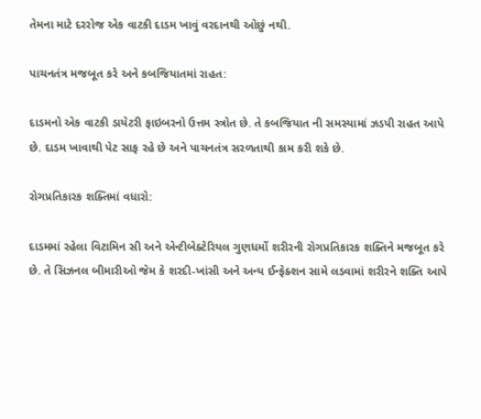તેમના માટે દરરોજ એક વાટકી દાડમ ખાવું વરદાનથી ઓછું નથી.

પાચનતંત્ર મજબૂત કરે અને કબજિયાતમાં રાહત:

દાડમનો એક વાટકી ડાયેટરી ફાઇબરનો ઉત્તમ સ્ત્રોત છે. તે કબજિયાત ની સમસ્યામાં ઝડપી રાહત આપે છે. દાડમ ખાવાથી પેટ સાફ રહે છે અને પાચનતંત્ર સરળતાથી કામ કરી શકે છે.

રોગપ્રતિકારક શક્તિમાં વધારો:

દાડમમાં રહેલા વિટામિન સી અને એન્ટીબેક્ટેરિયલ ગુણધર્મો શરીરની રોગપ્રતિકારક શક્તિને મજબૂત કરે છે. તે સિઝનલ બીમારીઓ જેમ કે શરદી-ખાંસી અને અન્ય ઈન્ફેક્શન સામે લડવામાં શરીરને શક્તિ આપે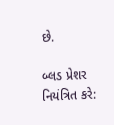છે.

બ્લડ પ્રેશર નિયંત્રિત કરે: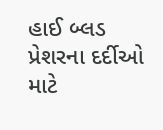હાઈ બ્લડ પ્રેશરના દર્દીઓ માટે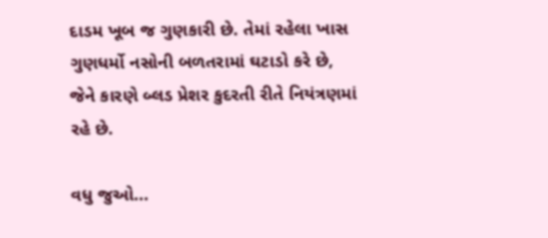દાડમ ખૂબ જ ગુણકારી છે. તેમાં રહેલા ખાસ ગુણધર્મો નસોની બળતરામાં ઘટાડો કરે છે, જેને કારણે બ્લડ પ્રેશર કુદરતી રીતે નિયંત્રણમાં રહે છે.

વધુ જુઓ...